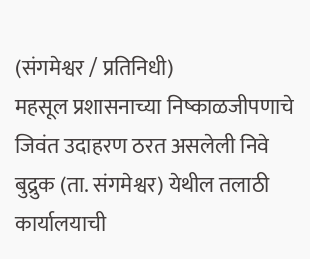(संगमेश्वर / प्रतिनिधी)
महसूल प्रशासनाच्या निष्काळजीपणाचे जिवंत उदाहरण ठरत असलेली निवे बुद्रुक (ता. संगमेश्वर) येथील तलाठी कार्यालयाची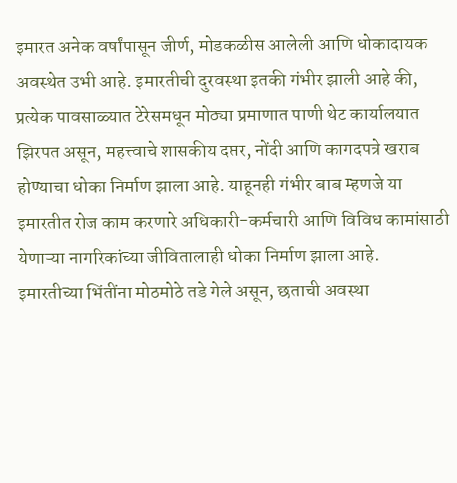इमारत अनेक वर्षांपासून जीर्ण, मोडकळीस आलेली आणि धोकादायक अवस्थेत उभी आहे. इमारतीची दुरवस्था इतकी गंभीर झाली आहे की, प्रत्येक पावसाळ्यात टेरेसमधून मोठ्या प्रमाणात पाणी थेट कार्यालयात झिरपत असून, महत्त्वाचे शासकीय दप्तर, नोंदी आणि कागदपत्रे खराब होण्याचा धोका निर्माण झाला आहे. याहूनही गंभीर बाब म्हणजे या इमारतीत रोज काम करणारे अधिकारी-कर्मचारी आणि विविध कामांसाठी येणाऱ्या नागरिकांच्या जीवितालाही धोका निर्माण झाला आहे.
इमारतीच्या भिंतींना मोठमोठे तडे गेले असून, छताची अवस्था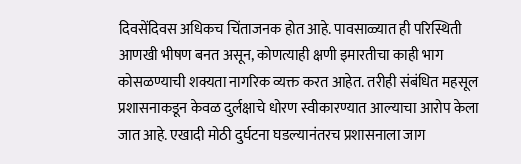दिवसेंदिवस अधिकच चिंताजनक होत आहे. पावसाळ्यात ही परिस्थिती आणखी भीषण बनत असून, कोणत्याही क्षणी इमारतीचा काही भाग कोसळण्याची शक्यता नागरिक व्यक्त करत आहेत. तरीही संबंधित महसूल प्रशासनाकडून केवळ दुर्लक्षाचे धोरण स्वीकारण्यात आल्याचा आरोप केला जात आहे. एखादी मोठी दुर्घटना घडल्यानंतरच प्रशासनाला जाग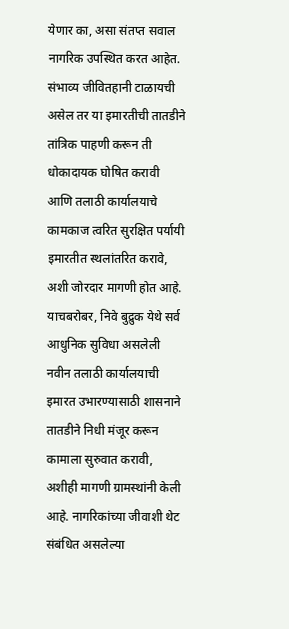येणार का, असा संतप्त सवाल नागरिक उपस्थित करत आहेत. संभाव्य जीवितहानी टाळायची असेल तर या इमारतीची तातडीने तांत्रिक पाहणी करून ती धोकादायक घोषित करावी आणि तलाठी कार्यालयाचे कामकाज त्वरित सुरक्षित पर्यायी इमारतीत स्थलांतरित करावे, अशी जोरदार मागणी होत आहे.
याचबरोबर, निवे बुद्रुक येथे सर्व आधुनिक सुविधा असलेली नवीन तलाठी कार्यालयाची इमारत उभारण्यासाठी शासनाने तातडीने निधी मंजूर करून कामाला सुरुवात करावी, अशीही मागणी ग्रामस्थांनी केली आहे. नागरिकांच्या जीवाशी थेट संबंधित असलेल्या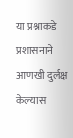या प्रश्नाकडे प्रशासनाने आणखी दुर्लक्ष केल्यास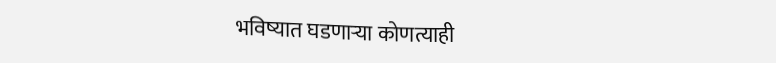भविष्यात घडणाऱ्या कोणत्याही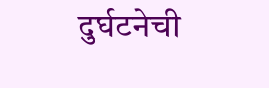दुर्घटनेची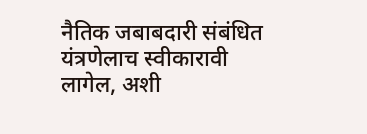नैतिक जबाबदारी संबंधित यंत्रणेलाच स्वीकारावी लागेल, अशी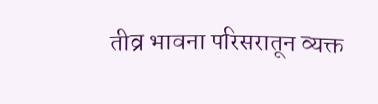तीव्र भावना परिसरातून व्यक्त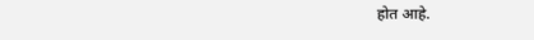होत आहे.